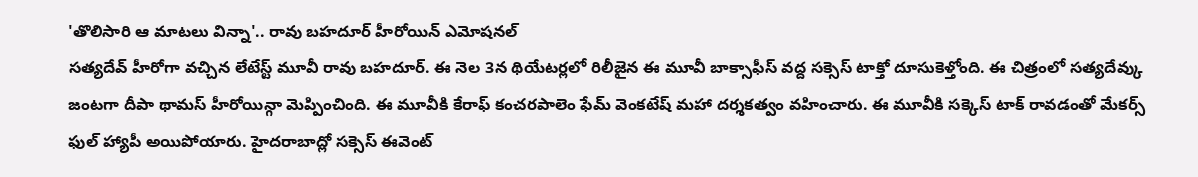'తొలిసారి ఆ మాటలు విన్నా'.. రావు బహదూర్ హీరోయిన్ ఎమోషనల్
సత్యదేవ్ హీరోగా వచ్చిన లేటేస్ట్ మూవీ రావు బహదూర్. ఈ నెల 3న థియేటర్లలో రిలీజైన ఈ మూవీ బాక్సాఫీస్ వద్ద సక్సెస్ టాక్తో దూసుకెళ్తోంది. ఈ చిత్రంలో సత్యదేవ్కు జంటగా దీపా థామస్ హీరోయిన్గా మెప్పించింది. ఈ మూవీకి కేరాఫ్ కంచరపాలెం ఫేమ్ వెంకటేష్ మహా దర్శకత్వం వహించారు. ఈ మూవీకి సక్కెస్ టాక్ రావడంతో మేకర్స్ ఫుల్ హ్యాపీ అయిపోయారు. హైదరాబాద్లో సక్సెస్ ఈవెంట్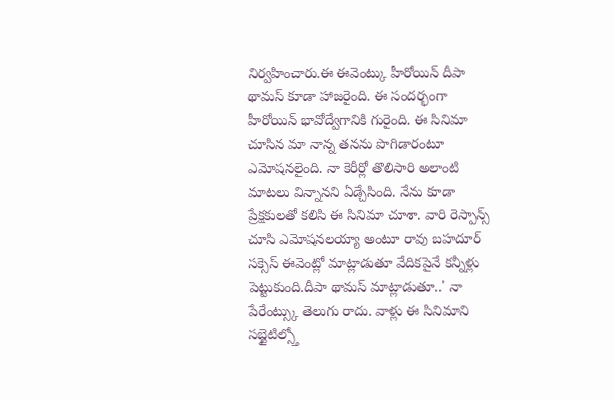నిర్వహించారు.ఈ ఈవెంట్కు హీరోయిన్ దీపా థామస్ కూడా హాజరైంది. ఈ సందర్భంగా హీరోయిన్ భావోద్వేగానికి గురైంది. ఈ సినిమా చూసిన మా నాన్న తనను పొగిడారంటూ ఎమోషనలైంది. నా కెరీర్లో తొలిసారి అలాంటి మాటలు విన్నానని ఏడ్చేసింది. నేను కూడా ప్రేక్షకులతో కలిసి ఈ సినిమా చూశా. వారి రెస్పాన్స్ చూసి ఎమోషనలయ్యా అంటూ రావు బహదూర్ సక్సెస్ ఈవెంట్లో మాట్లాడుతూ వేదికపైనే కన్నీళ్లు పెట్టుకుంది.దీపా థామస్ మాట్లాడుతూ..' నా పేరేంట్స్కు తెలుగు రాదు. వాళ్లు ఈ సినిమాని సబ్టైటిల్స్తో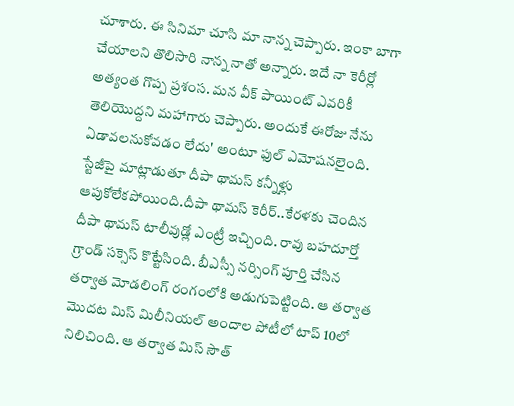చూశారు. ఈ సినిమా చూసి మా నాన్న చెప్పారు. ఇంకా బాగా చేయాలని తొలిసారి నాన్న నాతో అన్నారు. ఇదే నా కెరీర్లో అత్యంత గొప్ప ప్రశంస. మన వీక్ పాయింట్ ఎవరికీ తెలియొద్దని మహాగారు చెప్పారు. అందుకే ఈరోజు నేను ఏడావలనుకోవడం లేదు' అంటూ ఫుల్ ఎమోషనలైంది. స్టేజీపై మాట్లాడుతూ దీపా థామస్ కన్నీళ్లు ఆపుకోలేకపోయింది.దీపా థామస్ కెరీర్..కేరళకు చెందిన దీపా థామస్ టాలీవుడ్లో ఎంట్రీ ఇచ్చింది. రావు బహదూర్తో గ్రాండ్ సక్సెస్ కొట్టేసింది. బీఎస్సీ నర్సింగ్ పూర్తి చేసిన తర్వాత మోడలింగ్ రంగంలోకి అడుగుపెట్టింది. ఆ తర్వాత మొదట మిస్ మిలీనియల్ అందాల పోటీలో టాప్ 10లో నిలిచింది. ఆ తర్వాత మిస్ సౌత్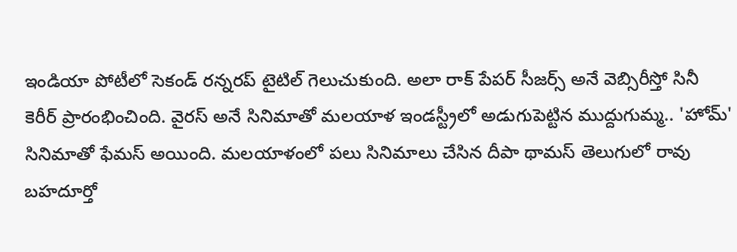ఇండియా పోటీలో సెకండ్ రన్నరప్ టైటిల్ గెలుచుకుంది. అలా రాక్ పేపర్ సీజర్స్ అనే వెబ్సిరీస్తో సినీ కెరీర్ ప్రారంభించింది. వైరస్ అనే సినిమాతో మలయాళ ఇండస్ట్రీలో అడుగుపెట్టిన ముద్దుగుమ్మ.. 'హోమ్' సినిమాతో ఫేమస్ అయింది. మలయాళంలో పలు సినిమాలు చేసిన దీపా థామస్ తెలుగులో రావు బహదూర్తో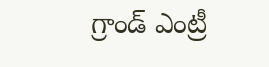గ్రాండ్ ఎంట్రీ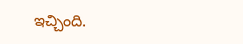ఇచ్చింది.